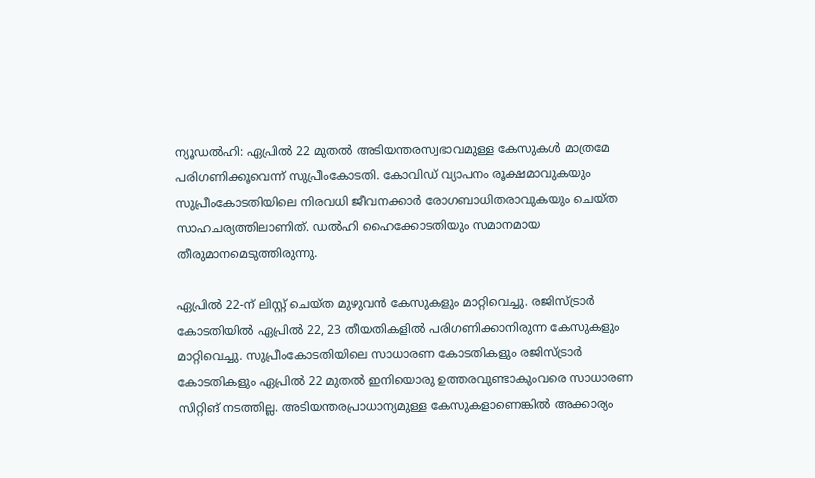ന്യൂഡൽഹി: ഏപ്രിൽ 22 മുതൽ അടിയന്തരസ്വഭാവമുള്ള കേസുകൾ മാത്രമേ പരിഗണിക്കൂവെന്ന് സുപ്രീംകോടതി. കോവിഡ് വ്യാപനം രൂക്ഷമാവുകയും സുപ്രീംകോടതിയിലെ നിരവധി ജീവനക്കാർ രോഗബാധിതരാവുകയും ചെയ്ത സാഹചര്യത്തിലാണിത്. ഡൽഹി ഹൈക്കോടതിയും സമാനമായ തീരുമാനമെടുത്തിരുന്നു.

ഏപ്രിൽ 22-ന് ലിസ്റ്റ് ചെയ്ത മുഴുവൻ കേസുകളും മാറ്റിവെച്ചു. രജിസ്ട്രാർ കോടതിയിൽ ഏപ്രിൽ 22, 23 തീയതികളിൽ പരിഗണിക്കാനിരുന്ന കേസുകളും മാറ്റിവെച്ചു. സുപ്രീംകോടതിയിലെ സാധാരണ കോടതികളും രജിസ്ട്രാർ കോടതികളും ഏപ്രിൽ 22 മുതൽ ഇനിയൊരു ഉത്തരവുണ്ടാകുംവരെ സാധാരണ സിറ്റിങ് നടത്തില്ല. അടിയന്തരപ്രാധാന്യമുള്ള കേസുകളാണെങ്കിൽ അക്കാര്യം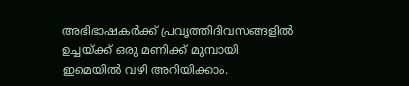അഭിഭാഷകർക്ക് പ്രവൃത്തിദിവസങ്ങളിൽ ഉച്ചയ്ക്ക് ഒരു മണിക്ക് മുമ്പായി ഇമെയിൽ വഴി അറിയിക്കാം.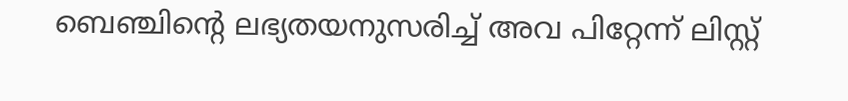ബെഞ്ചിന്റെ ലഭ്യതയനുസരിച്ച് അവ പിറ്റേന്ന് ലിസ്റ്റ്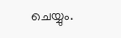ചെയ്യും.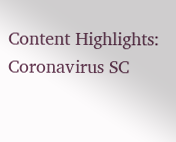Content Highlights: Coronavirus SC